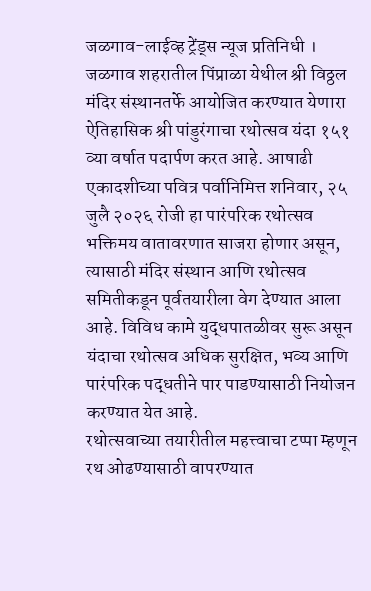जळगाव-लाईव्ह ट्रेंड्स न्यूज प्रतिनिधी । जळगाव शहरातील पिंप्राळा येथील श्री विठ्ठल मंदिर संस्थानतर्फे आयोजित करण्यात येणारा ऐतिहासिक श्री पांडुरंगाचा रथोत्सव यंदा १५१ व्या वर्षात पदार्पण करत आहे. आषाढी एकादशीच्या पवित्र पर्वानिमित्त शनिवार, २५ जुलै २०२६ रोजी हा पारंपरिक रथोत्सव भक्तिमय वातावरणात साजरा होणार असून, त्यासाठी मंदिर संस्थान आणि रथोत्सव समितीकडून पूर्वतयारीला वेग देण्यात आला आहे. विविध कामे युद्धपातळीवर सुरू असून यंदाचा रथोत्सव अधिक सुरक्षित, भव्य आणि पारंपरिक पद्धतीने पार पाडण्यासाठी नियोजन करण्यात येत आहे.
रथोत्सवाच्या तयारीतील महत्त्वाचा टप्पा म्हणून रथ ओढण्यासाठी वापरण्यात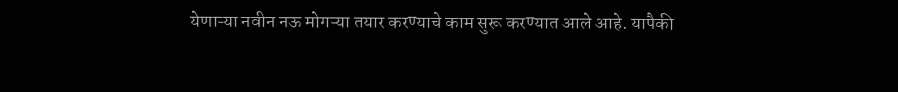येणाऱ्या नवीन नऊ मोगऱ्या तयार करण्याचे काम सुरू करण्यात आले आहे. यापैकी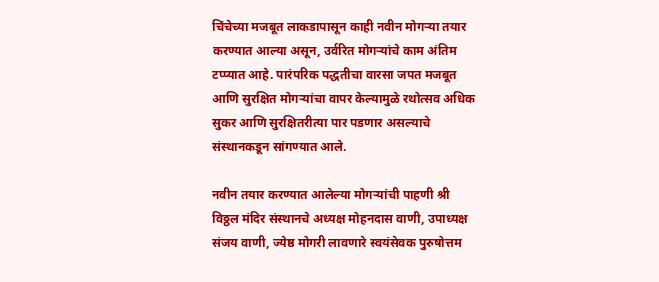चिंचेच्या मजबूत लाकडापासून काही नवीन मोगऱ्या तयार करण्यात आल्या असून, उर्वरित मोगऱ्यांचे काम अंतिम टप्प्यात आहे. पारंपरिक पद्धतीचा वारसा जपत मजबूत आणि सुरक्षित मोगऱ्यांचा वापर केल्यामुळे रथोत्सव अधिक सुकर आणि सुरक्षितरीत्या पार पडणार असल्याचे संस्थानकडून सांगण्यात आले.

नवीन तयार करण्यात आलेल्या मोगऱ्यांची पाहणी श्री विठ्ठल मंदिर संस्थानचे अध्यक्ष मोहनदास वाणी, उपाध्यक्ष संजय वाणी, ज्येष्ठ मोगरी लावणारे स्वयंसेवक पुरुषोत्तम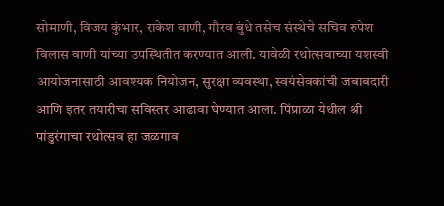सोमाणी, विजय कुंभार, राकेश वाणी, गौरव बुंधे तसेच संस्थेचे सचिव रुपेश विलास वाणी यांच्या उपस्थितीत करण्यात आली. यावेळी रथोत्सवाच्या यशस्वी आयोजनासाठी आवश्यक नियोजन, सुरक्षा व्यवस्था, स्वयंसेवकांची जबाबदारी आणि इतर तयारीचा सविस्तर आढावा घेण्यात आला. पिंप्राळा येथील श्री पांडुरंगाचा रथोत्सव हा जळगाव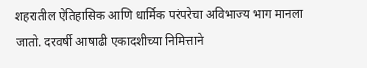शहरातील ऐतिहासिक आणि धार्मिक परंपरेचा अविभाज्य भाग मानला जातो. दरवर्षी आषाढी एकादशीच्या निमित्ताने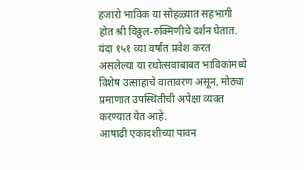हजारो भाविक या सोहळ्यात सहभागी होत श्री विठ्ठल-रुक्मिणीचे दर्शन घेतात. यंदा १५१ व्या वर्षात प्रवेश करत असलेल्या या रथोत्सवाबाबत भाविकांमध्ये विशेष उत्साहाचे वातावरण असून, मोठ्या प्रमाणात उपस्थितीची अपेक्षा व्यक्त करण्यात येत आहे.
आषाढी एकादशीच्या पावन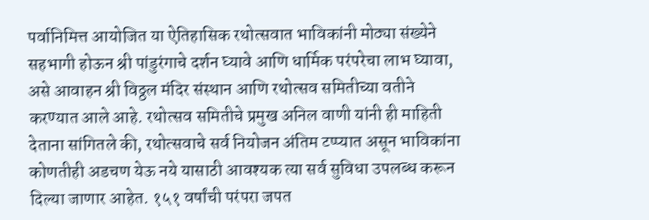पर्वानिमित्त आयोजित या ऐतिहासिक रथोत्सवात भाविकांनी मोठ्या संख्येने सहभागी होऊन श्री पांडुरंगाचे दर्शन घ्यावे आणि धार्मिक परंपरेचा लाभ घ्यावा, असे आवाहन श्री विठ्ठल मंदिर संस्थान आणि रथोत्सव समितीच्या वतीने करण्यात आले आहे. रथोत्सव समितीचे प्रमुख अनिल वाणी यांनी ही माहिती देताना सांगितले की, रथोत्सवाचे सर्व नियोजन अंतिम टप्प्यात असून भाविकांना कोणतीही अडचण येऊ नये यासाठी आवश्यक त्या सर्व सुविधा उपलब्ध करून दिल्या जाणार आहेत. १५१ वर्षांची परंपरा जपत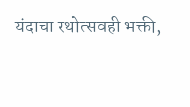यंदाचा रथोत्सवही भक्ती,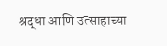श्रद्धा आणि उत्साहाच्या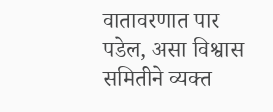वातावरणात पार पडेल, असा विश्वास समितीने व्यक्त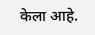केला आहे.